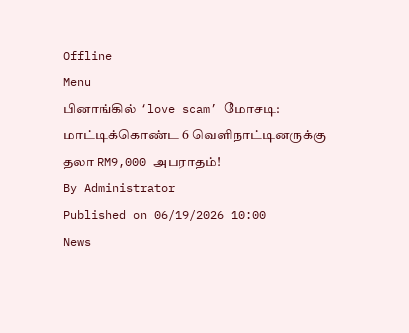Offline
Menu
பினாங்கில் ‘love scam’ மோசடி: மாட்டிக்கொண்ட 6 வெளிநாட்டினருக்கு தலா RM9,000 அபராதம்!
By Administrator
Published on 06/19/2026 10:00
News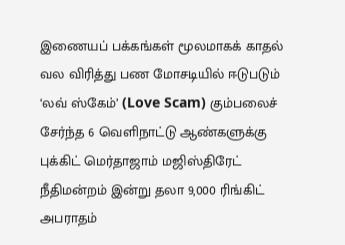இணையப் பக்கங்கள் மூலமாகக் காதல் வல விரித்து பண மோசடியில் ஈடுபடும் ‘லவ் ஸ்கேம்’ (Love Scam) கும்பலைச் சேர்ந்த 6 வெளிநாட்டு ஆண்களுக்கு புக்கிட் மெர்தாஜாம் மஜிஸ்திரேட் நீதிமன்றம் இன்று தலா 9,000 ரிங்கிட் அபராதம்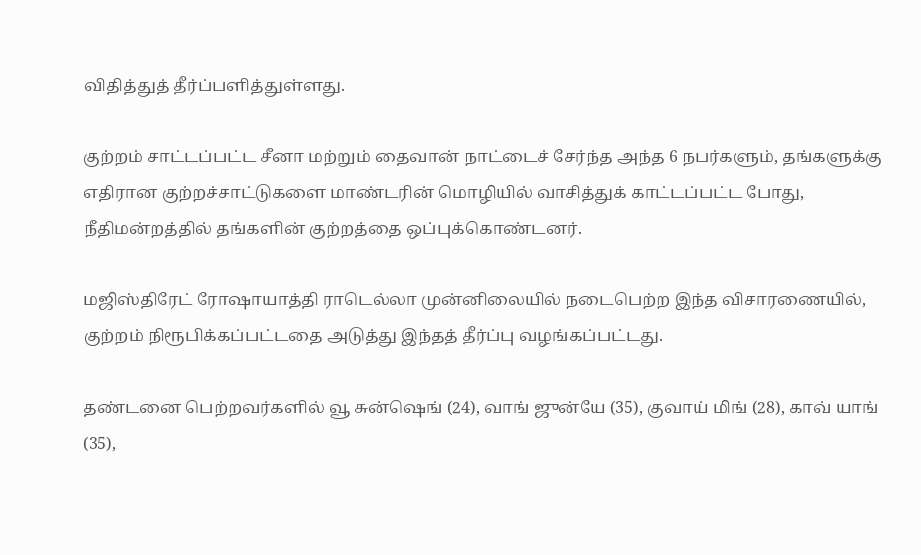விதித்துத் தீர்ப்பளித்துள்ளது.

குற்றம் சாட்டப்பட்ட சீனா மற்றும் தைவான் நாட்டைச் சேர்ந்த அந்த 6 நபர்களும், தங்களுக்கு எதிரான குற்றச்சாட்டுகளை மாண்டரின் மொழியில் வாசித்துக் காட்டப்பட்ட போது, நீதிமன்றத்தில் தங்களின் குற்றத்தை ஒப்புக்கொண்டனர்.

மஜிஸ்திரேட் ரோஷாயாத்தி ராடெல்லா முன்னிலையில் நடைபெற்ற இந்த விசாரணையில், குற்றம் நிரூபிக்கப்பட்டதை அடுத்து இந்தத் தீர்ப்பு வழங்கப்பட்டது.

தண்டனை பெற்றவர்களில் வூ சுன்ஷெங் (24), வாங் ஜுன்யே (35), குவாய் மிங் (28), காவ் யாங் (35),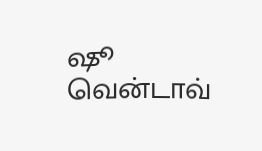ஷூ வென்டாவ்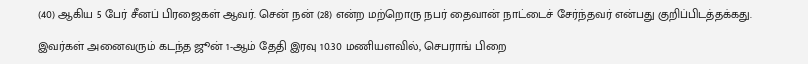(40) ஆகிய 5 பேர் சீனப் பிரஜைகள் ஆவர். சென் நன் (28) என்ற மற்றொரு நபர் தைவான் நாட்டைச் சேர்ந்தவர் என்பது குறிப்பிடத்தக்கது.

இவர்கள் அனைவரும் கடந்த ஜூன் 1-ஆம் தேதி இரவு 10.30 மணியளவில், செபராங் பிறை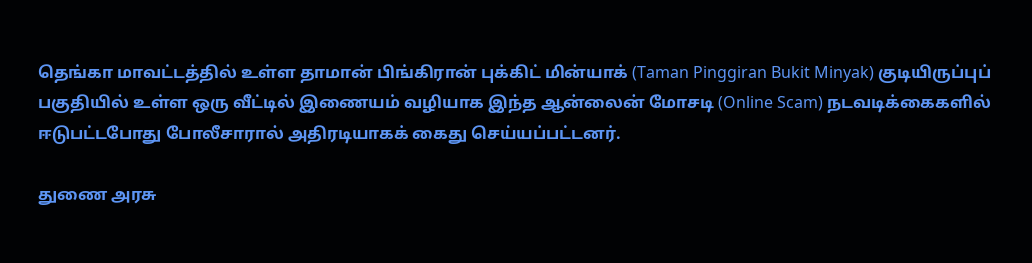தெங்கா மாவட்டத்தில் உள்ள தாமான் பிங்கிரான் புக்கிட் மின்யாக் (Taman Pinggiran Bukit Minyak) குடியிருப்புப் பகுதியில் உள்ள ஒரு வீட்டில் இணையம் வழியாக இந்த ஆன்லைன் மோசடி (Online Scam) நடவடிக்கைகளில் ஈடுபட்டபோது போலீசாரால் அதிரடியாகக் கைது செய்யப்பட்டனர்.

துணை அரசு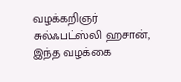வழக்கறிஞர் சுல்ஃபட்ஸ்லி ஹசான், இந்த வழக்கை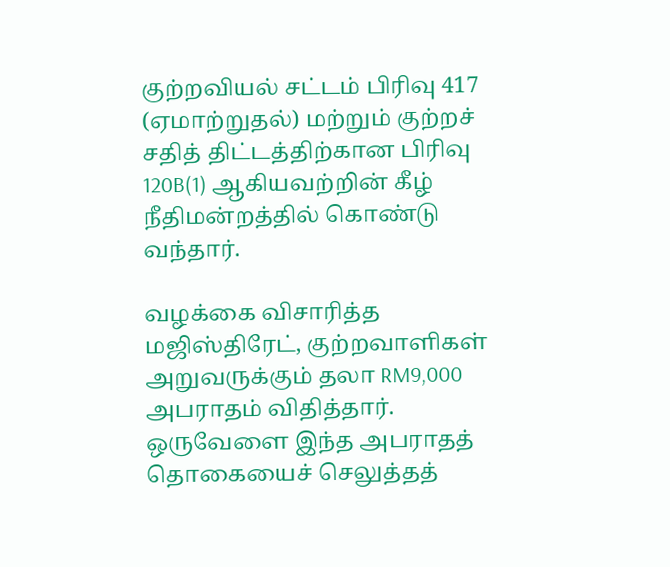குற்றவியல் சட்டம் பிரிவு 417 (ஏமாற்றுதல்) மற்றும் குற்றச் சதித் திட்டத்திற்கான பிரிவு 120B(1) ஆகியவற்றின் கீழ் நீதிமன்றத்தில் கொண்டு வந்தார்.

வழக்கை விசாரித்த மஜிஸ்திரேட், குற்றவாளிகள் அறுவருக்கும் தலா RM9,000 அபராதம் விதித்தார். ஒருவேளை இந்த அபராதத் தொகையைச் செலுத்தத்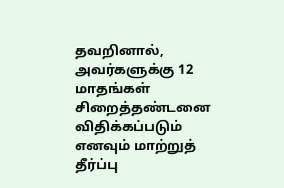தவறினால், அவர்களுக்கு 12 மாதங்கள் சிறைத்தண்டனை விதிக்கப்படும் எனவும் மாற்றுத் தீர்ப்பு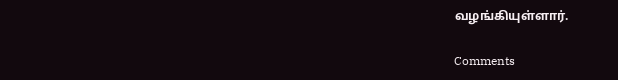வழங்கியுள்ளார்.

Comments